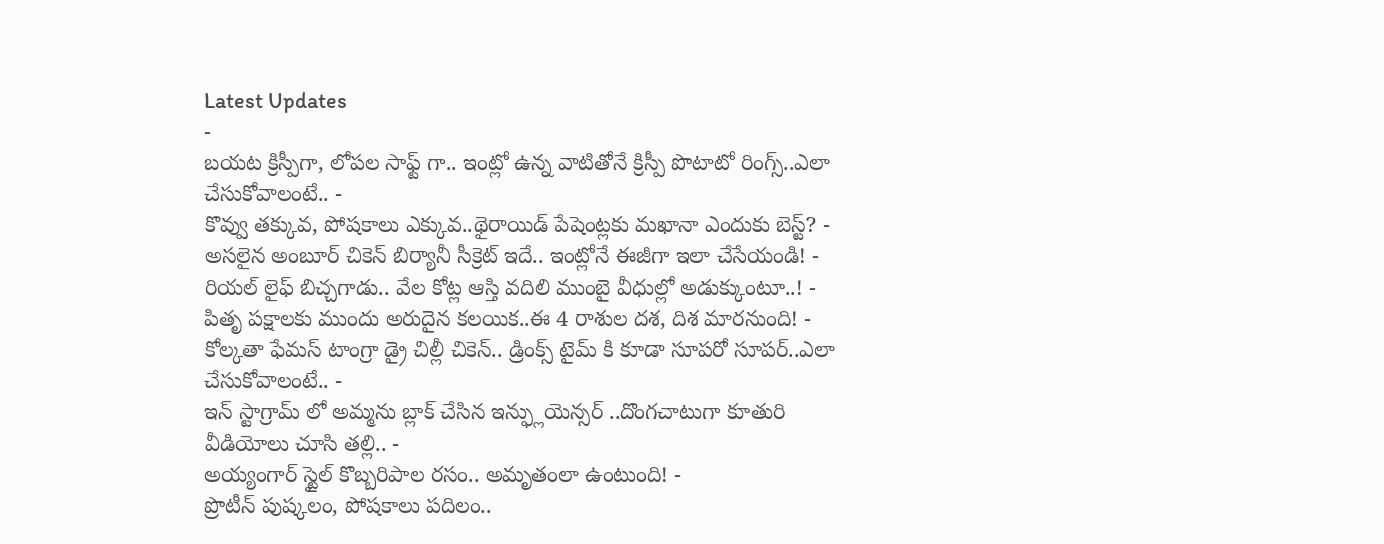Latest Updates
-
బయట క్రిస్పీగా, లోపల సాఫ్ట్ గా.. ఇంట్లో ఉన్న వాటితోనే క్రిస్పీ పొటాటో రింగ్స్..ఎలా చేసుకోవాలంటే.. -
కొవ్వు తక్కువ, పోషకాలు ఎక్కువ..థైరాయిడ్ పేషెంట్లకు మఖానా ఎందుకు బెస్ట్? -
అసలైన అంబూర్ చికెన్ బిర్యానీ సీక్రెట్ ఇదే.. ఇంట్లోనే ఈజీగా ఇలా చేసేయండి! -
రియల్ లైఫ్ బిచ్చగాడు.. వేల కోట్ల ఆస్తి వదిలి ముంబై వీధుల్లో అడుక్కుంటూ..! -
పితృ పక్షాలకు ముందు అరుదైన కలయిక..ఈ 4 రాశుల దశ, దిశ మారనుంది! -
కోల్కతా ఫేమస్ టాంగ్రా డ్రై చిల్లీ చికెన్.. డ్రింక్స్ టైమ్ కి కూడా సూపరో సూపర్..ఎలా చేసుకోవాలంటే.. -
ఇన్ స్టాగ్రామ్ లో అమ్మను బ్లాక్ చేసిన ఇన్ఫ్లుయెన్సర్ ..దొంగచాటుగా కూతురి వీడియోలు చూసి తల్లి.. -
అయ్యంగార్ స్టైల్ కొబ్బరిపాల రసం.. అమృతంలా ఉంటుంది! -
ప్రొటీన్ పుష్కలం, పోషకాలు పదిలం..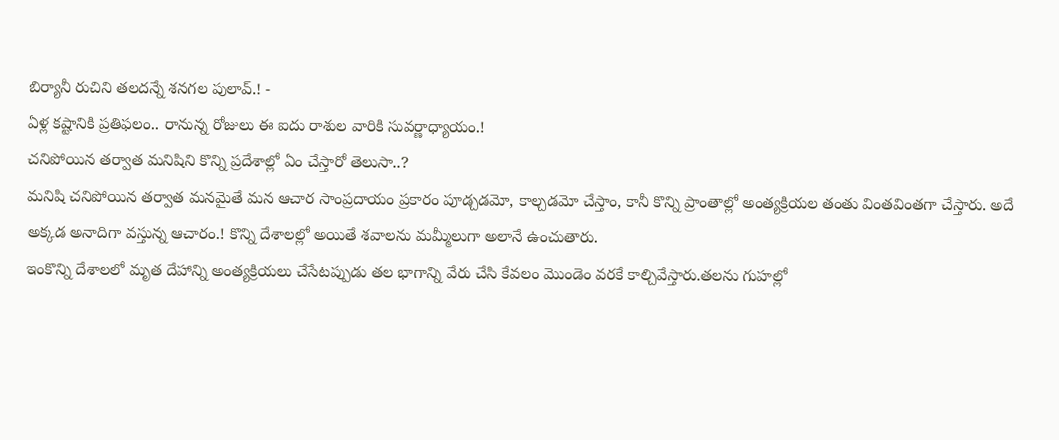బిర్యానీ రుచిని తలదన్నే శనగల పులావ్.! -
ఏళ్ల కష్టానికి ప్రతిఫలం.. రానున్న రోజులు ఈ ఐదు రాశుల వారికి సువర్ణాధ్యాయం.!
చనిపోయిన తర్వాత మనిషిని కొన్ని ప్రదేశాల్లో ఏం చేస్తారో తెలుసా..?
మనిషి చనిపోయిన తర్వాత మనమైతే మన ఆచార సాంప్రదాయం ప్రకారం పూడ్చడమో, కాల్చడమో చేస్తాం, కానీ కొన్ని ప్రాంతాల్లో అంత్యక్రియల తంతు వింతవింతగా చేస్తారు. అదే అక్కడ అనాదిగా వస్తున్న ఆచారం.! కొన్ని దేశాలల్లో అయితే శవాలను మమ్మీలుగా అలానే ఉంచుతారు.
ఇంకొన్ని దేశాలలో మృత దేహాన్ని అంత్యక్రియలు చేసేటప్పుడు తల భాగాన్ని వేరు చేసి కేవలం మొండెం వరకే కాల్చివేస్తారు.తలను గుహల్లో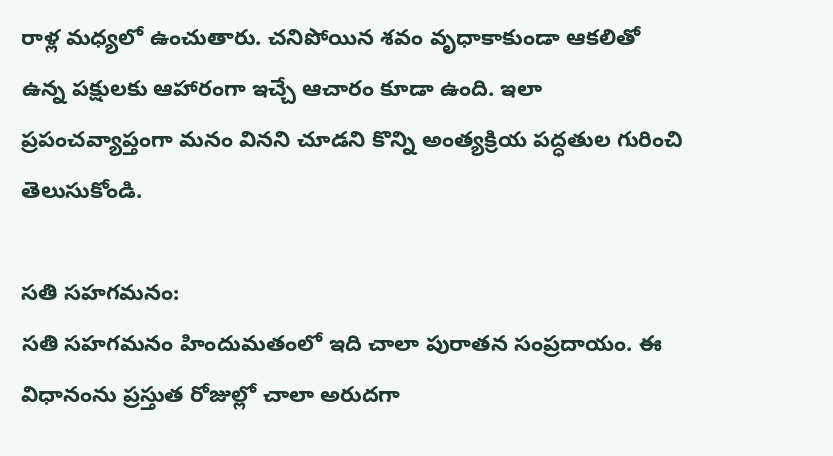రాళ్ల మధ్యలో ఉంచుతారు. చనిపోయిన శవం వృధాకాకుండా ఆకలితో ఉన్న పక్షులకు ఆహారంగా ఇచ్చే ఆచారం కూడా ఉంది. ఇలా ప్రపంచవ్యాప్తంగా మనం వినని చూడని కొన్ని అంత్యక్రియ పద్ధతుల గురించి తెలుసుకోండి.

సతి సహగమనం:
సతి సహగమనం హిందుమతంలో ఇది చాలా పురాతన సంప్రదాయం. ఈ విధానంను ప్రస్తుత రోజుల్లో చాలా అరుదగా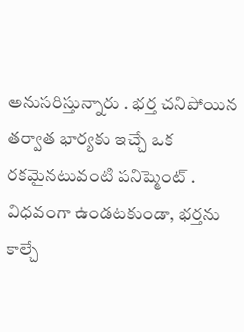అనుసరిస్తున్నారు . భర్త చనిపోయిన తర్వాత భార్యకు ఇచ్చే ఒక రకమైనటువంటి పనిష్మెంట్ . విధవంగా ఉండటకుండా, భర్తను కాల్చే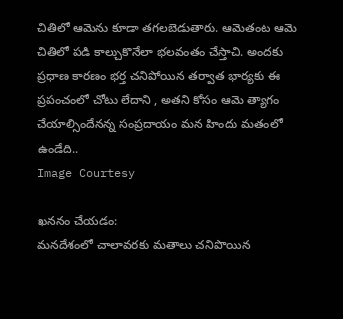చితిలో ఆమెను కూడా తగలబెడుతారు. ఆమెతంట ఆమె చితిలో పడి కాల్చుకొనేలా భలవంతం చేస్తాచి. అందకు ప్రధాణ కారణం భర్త చనిపోయిన తర్వాత భార్యకు ఈ ప్రపంచంలో చోటు లేదాని , అతని కోసం ఆమె త్యాగం చేయాల్సిందేనన్న సంప్రదాయం మన హిందు మతంలో ఉండేది..
Image Courtesy

ఖననం చేయడం:
మనదేశంలో చాలావరకు మతాలు చనిపొయిన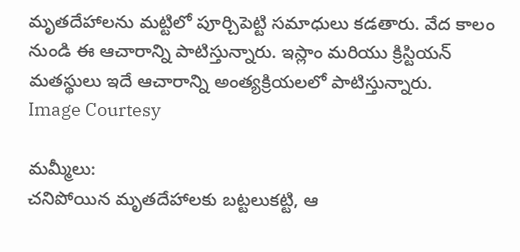మృతదేహాలను మట్టిలో పూర్చిపెట్టి సమాధులు కడతారు. వేద కాలం నుండి ఈ ఆచారాన్ని పాటిస్తున్నారు. ఇస్లాం మరియు క్రిస్టియన్ మతస్థులు ఇదే ఆచారాన్ని అంత్యక్రియలలో పాటిస్తున్నారు.
Image Courtesy

మమ్మీలు:
చనిపోయిన మృతదేహాలకు బట్టలుకట్టి, ఆ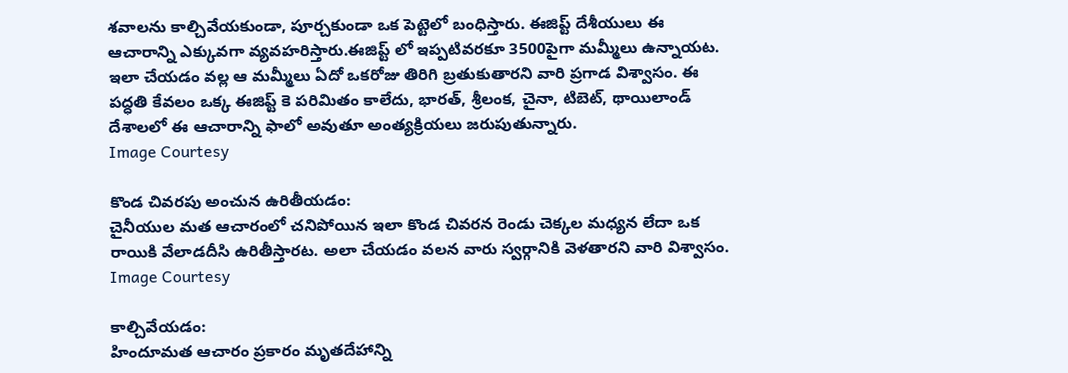శవాలను కాల్చివేయకుండా, పూర్చకుండా ఒక పెట్టెలో బంధిస్తారు. ఈజిప్ట్ దేశీయులు ఈ ఆచారాన్ని ఎక్కువగా వ్యవహరిస్తారు.ఈజిప్ట్ లో ఇప్పటివరకూ 3500పైగా మమ్మీలు ఉన్నాయట. ఇలా చేయడం వల్ల ఆ మమ్మీలు ఏదో ఒకరోజు తిరిగి బ్రతుకుతారని వారి ప్రగాడ విశ్వాసం. ఈ పద్ధతి కేవలం ఒక్క ఈజిప్ట్ కె పరిమితం కాలేదు, భారత్, శ్రీలంక, చైనా, టిబెట్, థాయిలాండ్ దేశాలలో ఈ ఆచారాన్ని ఫాలో అవుతూ అంత్యక్రియలు జరుపుతున్నారు.
Image Courtesy

కొండ చివరపు అంచున ఉరితీయడం:
చైనీయుల మత ఆచారంలో చనిపోయిన ఇలా కొండ చివరన రెండు చెక్కల మధ్యన లేదా ఒక రాయికి వేలాడదీసి ఉరితీస్తారట. అలా చేయడం వలన వారు స్వర్గానికి వెళతారని వారి విశ్వాసం.
Image Courtesy

కాల్చివేయడం:
హిందూమత ఆచారం ప్రకారం మృతదేహాన్ని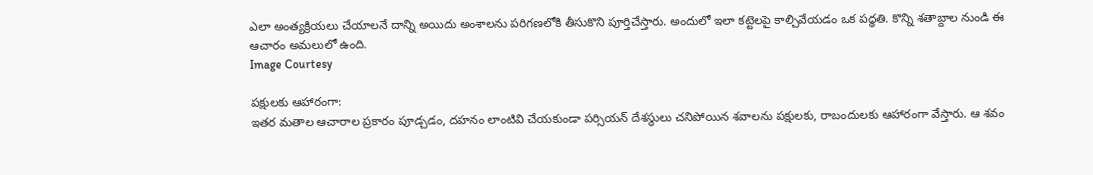ఎలా అంత్యక్రియలు చేయాలనే దాన్ని అయిదు అంశాలను పరిగణలోకి తీసుకొని పూర్తిచేస్తారు. అందులో ఇలా కట్టెలపై కాల్చివేయడం ఒక పధ్ధతి. కొన్ని శతాబ్దాల నుండి ఈ ఆచారం అమలులో ఉంది.
Image Courtesy

పక్షులకు ఆహారంగా:
ఇతర మతాల ఆచారాల ప్రకారం పూడ్చడం, దహనం లాంటివి చేయకుండా పర్సియన్ దేశస్థులు చనిపోయిన శవాలను పక్షులకు, రాబందులకు ఆహారంగా వేస్తారు. ఆ శవం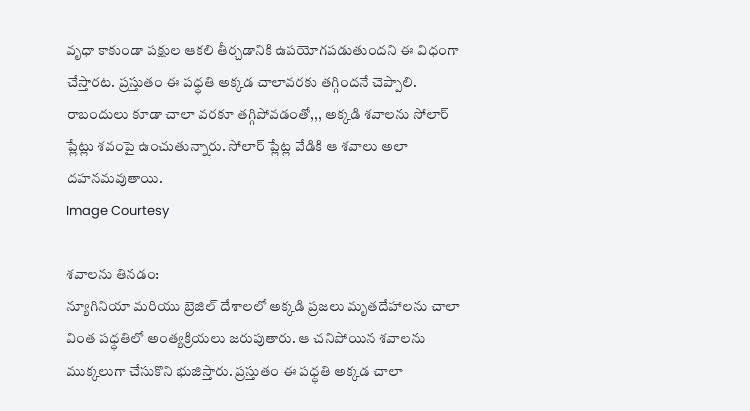వృధా కాకుండా పక్షుల ఆకలి తీర్చడానికి ఉపయోగపడుతుందని ఈ విధంగా చేస్తారట. ప్రస్తుతం ఈ పధ్ధతి అక్కడ చాలావరకు తగ్గిందనే చెప్పాలి. రాబందులు కూడా చాలా వరకూ తగ్గిపోవడంతో,,, అక్కడి శవాలను సోలార్ ప్లేట్లు శవంపై ఉంచుతున్నారు. సోలార్ ప్లేట్ల వేడికి ఆ శవాలు అలా దహనమవుతాయి.
Image Courtesy

శవాలను తినడం:
న్యూగినియా మరియు బ్రెజిల్ దేశాలలో అక్కడి ప్రజలు మృతదేహాలను చాలా వింత పధ్ధతిలో అంత్యక్రియలు జరుపుతారు. ఆ చనిపోయిన శవాలను ముక్కలుగా చేసుకొని భుజిస్తారు. ప్రస్తుతం ఈ పధ్ధతి అక్కడ చాలా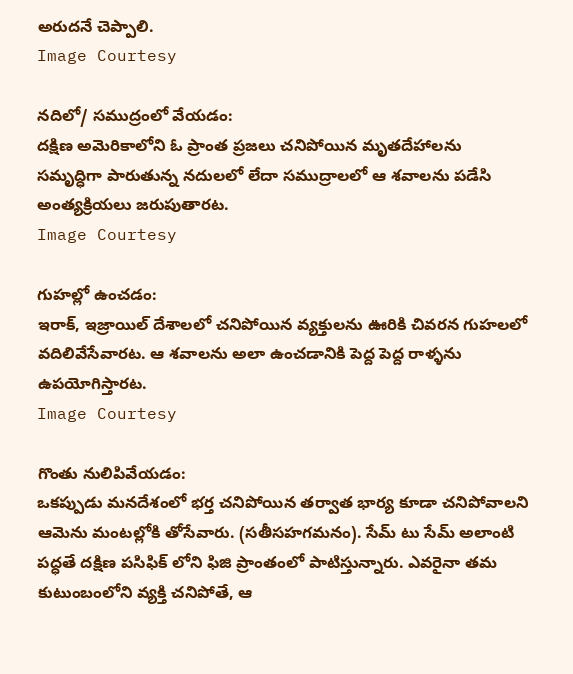అరుదనే చెప్పాలి.
Image Courtesy

నదిలో/ సముద్రంలో వేయడం:
దక్షిణ అమెరికాలోని ఓ ప్రాంత ప్రజలు చనిపోయిన మృతదేహాలను సమృద్ధిగా పారుతున్న నదులలో లేదా సముద్రాలలో ఆ శవాలను పడేసి అంత్యక్రియలు జరుపుతారట.
Image Courtesy

గుహల్లో ఉంచడం:
ఇరాక్, ఇజ్రాయిల్ దేశాలలో చనిపోయిన వ్యక్తులను ఊరికి చివరన గుహలలో వదిలివేసేవారట. ఆ శవాలను అలా ఉంచడానికి పెద్ద పెద్ద రాళ్ళను ఉపయోగిస్తారట.
Image Courtesy

గొంతు నులిపివేయడం:
ఒకప్పుడు మనదేశంలో భర్త చనిపోయిన తర్వాత భార్య కూడా చనిపోవాలని ఆమెను మంటల్లోకి తోసేవారు. (సతీసహగమనం). సేమ్ టు సేమ్ అలాంటి పద్ధతే దక్షిణ పసిఫిక్ లోని ఫిజి ప్రాంతంలో పాటిస్తున్నారు. ఎవరైనా తమ కుటుంబంలోని వ్యక్తి చనిపోతే, ఆ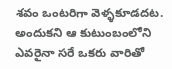శవం ఒంటరిగా వెళ్ళకూడదట. అందుకని ఆ కుటుంబంలోని ఎవరైనా సరే ఒకరు వారితో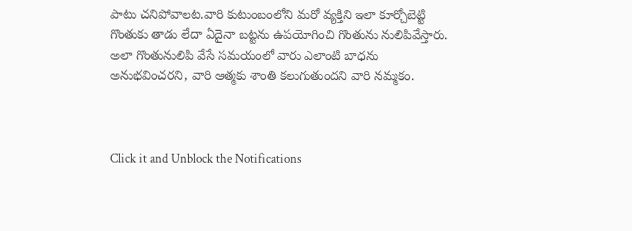పాటు చనిపోవాలట.వారి కుటుంబంలోని మరో వ్యక్తిని ఇలా కూర్చోబెట్టి గొంతుకు తాడు లేదా ఏదైనా బట్టను ఉపయోగించి గొంతును నులిపివేస్తారు. అలా గొంతునులిపి వేసే సమయంలో వారు ఎలాంటి బాధను అనుభవించరని, వారి ఆత్మకు శాంతి కలుగుతుందని వారి నమ్మకం.



Click it and Unblock the Notifications